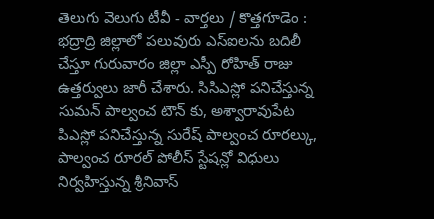తెలుగు వెలుగు టీవీ - వార్తలు / కొత్తగూడెం : భద్రాద్రి జిల్లాలో పలువురు ఎస్ఐలను బదిలీ చేస్తూ గురువారం జిల్లా ఎస్పీ రోహిత్ రాజు ఉత్తర్వులు జారీ చేశారు. సిసిఎస్లో పనిచేస్తున్న సుమన్ పాల్వంచ టౌన్ కు, అశ్వారావుపేట పిఎస్లో పనిచేస్తున్న సురేష్ పాల్వంచ రూరల్కు, పాల్వంచ రూరల్ పోలీస్ స్టేషన్లో విధులు నిర్వహిస్తున్న శ్రీనివాస్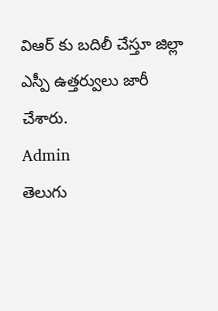విఆర్ కు బదిలీ చేస్తూ జిల్లా ఎస్పీ ఉత్తర్వులు జారీ చేశారు.
Admin
తెలుగు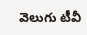వెలుగు టీవీ